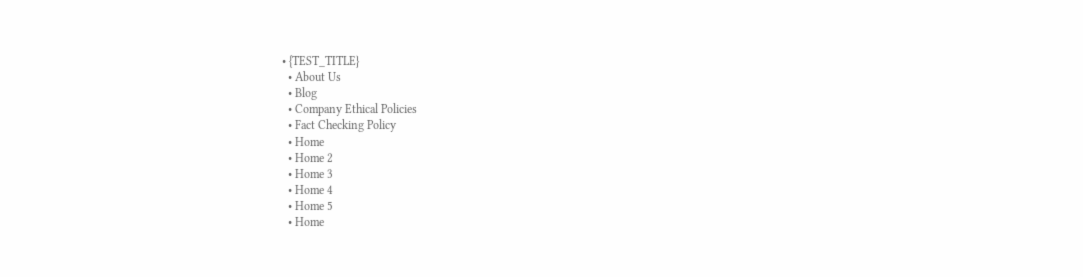• {TEST_TITLE}
  • About Us
  • Blog
  • Company Ethical Policies
  • Fact Checking Policy
  • Home
  • Home 2
  • Home 3
  • Home 4
  • Home 5
  • Home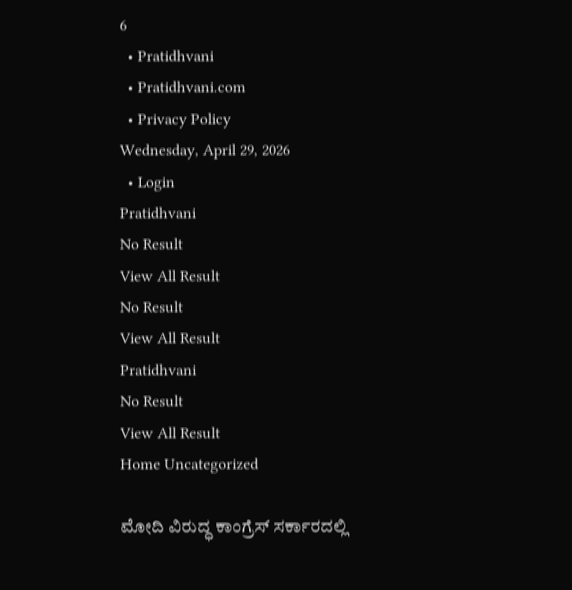6
  • Pratidhvani
  • Pratidhvani.com
  • Privacy Policy
Wednesday, April 29, 2026
  • Login
Pratidhvani
No Result
View All Result
No Result
View All Result
Pratidhvani
No Result
View All Result
Home Uncategorized

ಮೋದಿ ವಿರುದ್ಧ ಕಾಂಗ್ರೆಸ್‌ ಸರ್ಕಾರದಲ್ಲಿ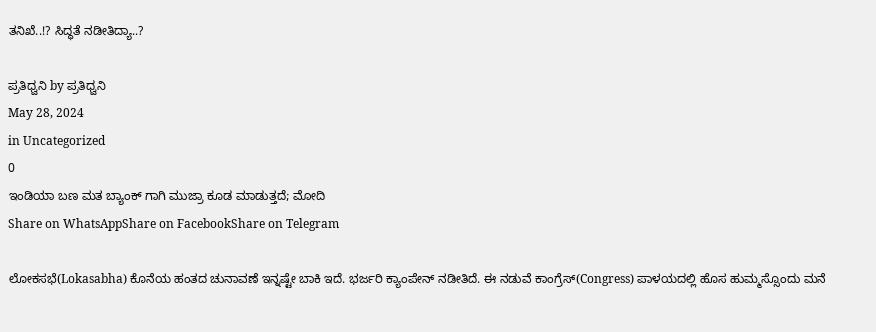ತನಿಖೆ..!? ಸಿದ್ಧತೆ ನಡೀತಿದ್ಯಾ..?

ಪ್ರತಿಧ್ವನಿ by ಪ್ರತಿಧ್ವನಿ
May 28, 2024
in Uncategorized
0
ಇಂಡಿಯಾ ಬಣ ಮತ ಬ್ಯಾಂಕ್ ಗಾಗಿ ಮುಜ್ರಾ ಕೂಡ ಮಾಡುತ್ತದೆ; ಮೋದಿ
Share on WhatsAppShare on FacebookShare on Telegram

ಲೋಕಸಭೆ(Lokasabha) ಕೊನೆಯ ಹಂತದ ಚುನಾವಣೆ ಇನ್ನಷ್ಟೇ ಬಾಕಿ ಇದೆ. ಭರ್ಜರಿ ಕ್ಯಾಂಪೇನ್ ನಡೀತಿದೆ. ಈ ನಡುವೆ ಕಾಂಗ್ರೆಸ್‌(Congress) ಪಾಳಯದಲ್ಲಿ ಹೊಸ ಹುಮ್ಮಸ್ಸೊಂದು ಮನೆ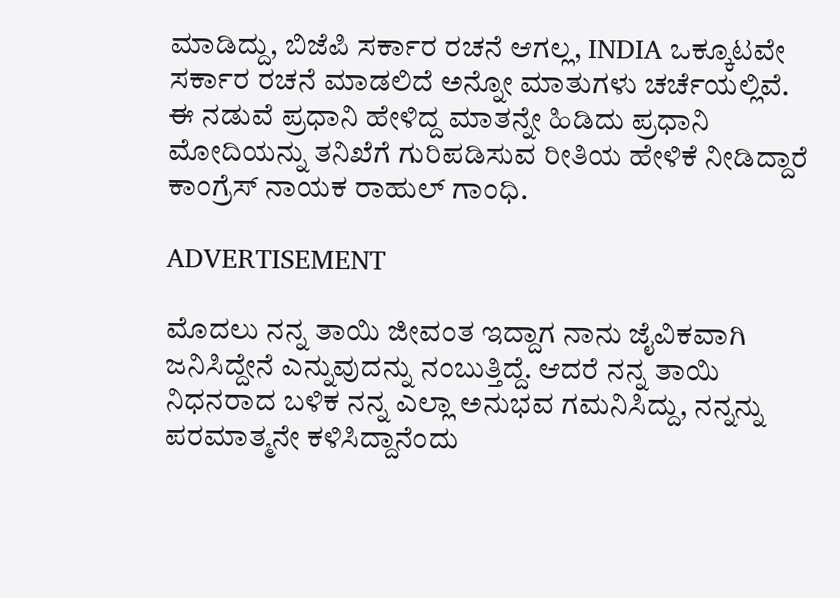ಮಾಡಿದ್ದು, ಬಿಜೆಪಿ ಸರ್ಕಾರ ರಚನೆ ಆಗಲ್ಲ, INDIA ಒಕ್ಕೂಟವೇ ಸರ್ಕಾರ ರಚನೆ ಮಾಡಲಿದೆ ಅನ್ನೋ ಮಾತುಗಳು ಚರ್ಚೆಯಲ್ಲಿವೆ. ಈ ನಡುವೆ ಪ್ರಧಾನಿ ಹೇಳಿದ್ದ ಮಾತನ್ನೇ ಹಿಡಿದು ಪ್ರಧಾನಿ ಮೋದಿಯನ್ನು ತನಿಖೆಗೆ ಗುರಿಪಡಿಸುವ ರೀತಿಯ ಹೇಳಿಕೆ ನೀಡಿದ್ದಾರೆ ಕಾಂಗ್ರೆಸ್‌ ನಾಯಕ ರಾಹುಲ್‌ ಗಾಂಧಿ.

ADVERTISEMENT

ಮೊದಲು ನನ್ನ ತಾಯಿ ಜೀವಂತ ಇದ್ದಾಗ ನಾನು ಜೈವಿಕವಾಗಿ ಜನಿಸಿದ್ದೇನೆ ಎನ್ನುವುದನ್ನು ನಂಬುತ್ತಿದ್ದೆ. ಆದರೆ ನನ್ನ ತಾಯಿ ನಿಧನರಾದ ಬಳಿಕ ನನ್ನ ಎಲ್ಲಾ ಅನುಭವ ಗಮನಿಸಿದ್ದು, ನನ್ನನ್ನು ಪರಮಾತ್ಮನೇ ಕಳಿಸಿದ್ದಾನೆಂದು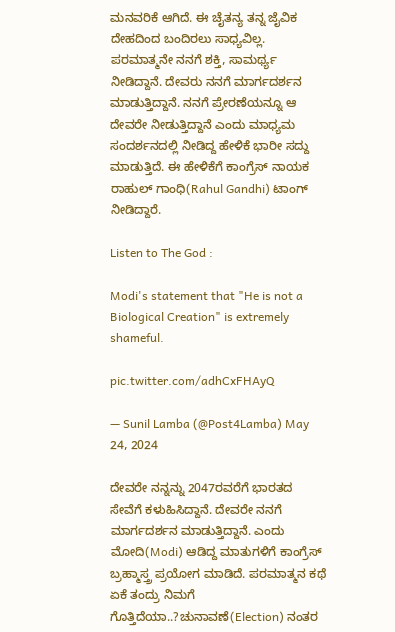ಮನವರಿಕೆ ಆಗಿದೆ. ಈ ಚೈತನ್ಯ ತನ್ನ ಜೈವಿಕ ದೇಹದಿಂದ ಬಂದಿರಲು ಸಾಧ್ಯವಿಲ್ಲ. ಪರಮಾತ್ಮನೇ ನನಗೆ ಶಕ್ತಿ, ಸಾಮರ್ಥ್ಯ ನೀಡಿದ್ದಾನೆ. ದೇವರು ನನಗೆ ಮಾರ್ಗದರ್ಶನ ಮಾಡುತ್ತಿದ್ದಾನೆ. ನನಗೆ ಪ್ರೇರಣೆಯನ್ನೂ ಆ ದೇವರೇ ನೀಡುತ್ತಿದ್ದಾನೆ ಎಂದು ಮಾಧ್ಯಮ ಸಂದರ್ಶನದಲ್ಲಿ ನೀಡಿದ್ದ ಹೇಳಿಕೆ ಭಾರೀ ಸದ್ದು ಮಾಡುತ್ತಿದೆ. ಈ ಹೇಳಿಕೆಗೆ ಕಾಂಗ್ರೆಸ್‌ ನಾಯಕ ರಾಹುಲ್‌ ಗಾಂಧಿ(Rahul Gandhi) ಟಾಂಗ್‌ ನೀಡಿದ್ದಾರೆ.

Listen to The God :

Modi's statement that "He is not a Biological Creation" is extremely shameful.

pic.twitter.com/adhCxFHAyQ

— Sunil Lamba (@Post4Lamba) May 24, 2024

ದೇವರೇ ನನ್ನನ್ನು 2047ರವರೆಗೆ ಭಾರತದ ಸೇವೆಗೆ ಕಳುಹಿಸಿದ್ದಾನೆ. ದೇವರೇ ನನಗೆ ಮಾರ್ಗದರ್ಶನ ಮಾಡುತ್ತಿದ್ದಾನೆ. ಎಂದು ಮೋದಿ(Modi) ಆಡಿದ್ದ ಮಾತುಗಳಿಗೆ ಕಾಂಗ್ರೆಸ್ ಬ್ರಹ್ಮಾಸ್ತ್ರ ಪ್ರಯೋಗ ಮಾಡಿದೆ. ಪರಮಾತ್ಮನ ಕಥೆ ಏಕೆ ತಂದ್ರು ನಿಮಗೆ ಗೊತ್ತಿದೆಯಾ..?ಚುನಾವಣೆ(Election) ನಂತರ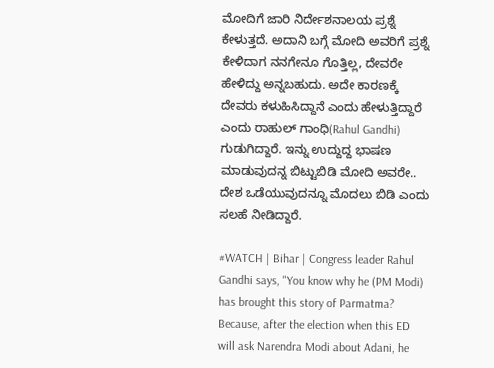ಮೋದಿಗೆ ಜಾರಿ ನಿರ್ದೇಶನಾಲಯ ಪ್ರಶ್ನೆ ಕೇಳುತ್ತದೆ. ಅದಾನಿ ಬಗ್ಗೆ ಮೋದಿ ಅವರಿಗೆ ಪ್ರಶ್ನೆ ಕೇಳಿದಾಗ ನನಗೇನೂ ಗೊತ್ತಿಲ್ಲ, ದೇವರೇ ಹೇಳಿದ್ದು ಅನ್ನಬಹುದು. ಅದೇ ಕಾರಣಕ್ಕೆ ದೇವರು ಕಳುಹಿಸಿದ್ದಾನೆ ಎಂದು ಹೇಳುತ್ತಿದ್ದಾರೆ ಎಂದು ರಾಹುಲ್‌ ಗಾಂಧಿ(Rahul Gandhi) ಗುಡುಗಿದ್ದಾರೆ. ಇನ್ನು ಉದ್ದುದ್ದ ಭಾಷಣ ಮಾಡುವುದನ್ನ ಬಿಟ್ಟುಬಿಡಿ ಮೋದಿ ಅವರೇ.. ದೇಶ ಒಡೆಯುವುದನ್ನೂ ಮೊದಲು ಬಿಡಿ ಎಂದು ಸಲಹೆ ನೀಡಿದ್ದಾರೆ.

#WATCH | Bihar | Congress leader Rahul Gandhi says, "You know why he (PM Modi) has brought this story of Parmatma? Because, after the election when this ED will ask Narendra Modi about Adani, he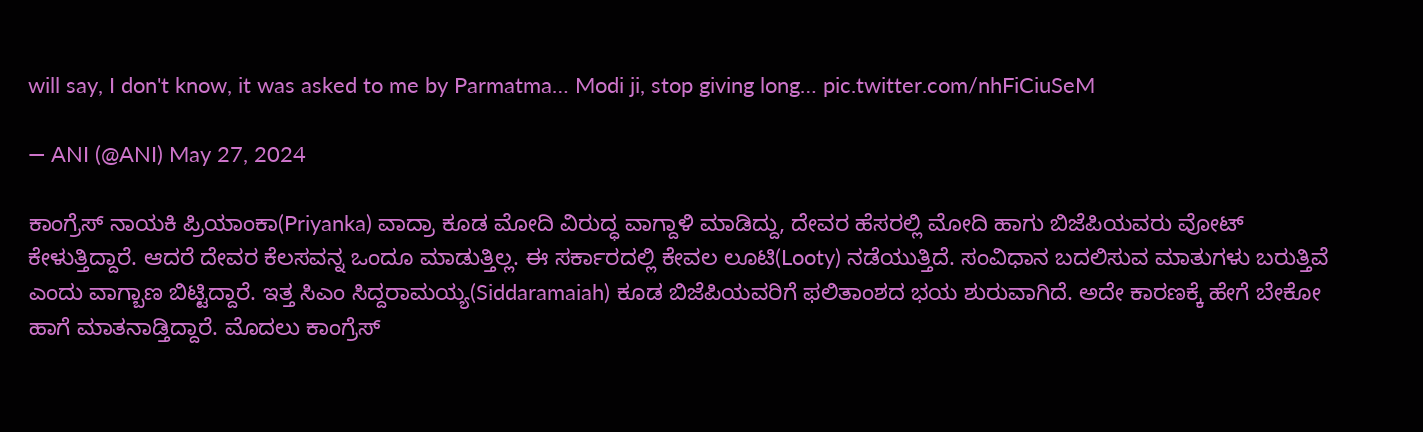will say, I don't know, it was asked to me by Parmatma… Modi ji, stop giving long… pic.twitter.com/nhFiCiuSeM

— ANI (@ANI) May 27, 2024

ಕಾಂಗ್ರೆಸ್‌ ನಾಯಕಿ ಪ್ರಿಯಾಂಕಾ(Priyanka) ವಾದ್ರಾ ಕೂಡ ಮೋದಿ ವಿರುದ್ಧ ವಾಗ್ದಾಳಿ ಮಾಡಿದ್ದು, ದೇವರ ಹೆಸರಲ್ಲಿ ಮೋದಿ ಹಾಗು ಬಿಜೆಪಿಯವರು ವೋಟ್ ಕೇಳುತ್ತಿದ್ದಾರೆ. ಆದರೆ ದೇವರ ಕೆಲಸವನ್ನ ಒಂದೂ ಮಾಡುತ್ತಿಲ್ಲ. ಈ ಸರ್ಕಾರದಲ್ಲಿ ಕೇವಲ ಲೂಟಿ(Looty) ನಡೆಯುತ್ತಿದೆ. ಸಂವಿಧಾನ ಬದಲಿಸುವ ಮಾತುಗಳು ಬರುತ್ತಿವೆ ಎಂದು ವಾಗ್ಬಾಣ ಬಿಟ್ಟಿದ್ದಾರೆ. ಇತ್ತ ಸಿಎಂ ಸಿದ್ದರಾಮಯ್ಯ(Siddaramaiah) ಕೂಡ ಬಿಜೆಪಿಯವರಿಗೆ ಫಲಿತಾಂಶದ ಭಯ ಶುರುವಾಗಿದೆ. ಅದೇ ಕಾರಣಕ್ಕೆ ಹೇಗೆ ಬೇಕೋ ಹಾಗೆ ಮಾತನಾಡ್ತಿದ್ದಾರೆ. ಮೊದಲು ಕಾಂಗ್ರೆಸ್‌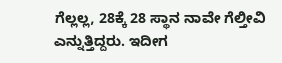ಗೆಲ್ಲಲ್ಲ, 28ಕ್ಕೆ 28 ಸ್ಥಾನ ನಾವೇ ಗೆಲ್ತೀವಿ ಎನ್ನುತ್ತಿದ್ದರು. ಇದೀಗ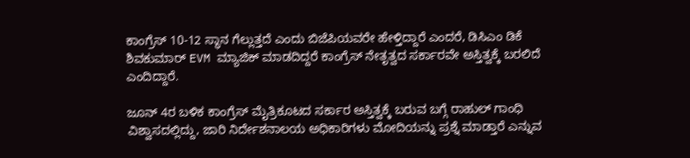ಕಾಂಗ್ರೆಸ್‌ 10-12 ಸ್ಥಾನ ಗೆಲ್ಲುತ್ತದೆ ಎಂದು ಬಿಜೆಪಿಯವರೇ ಹೇಳ್ತಿದ್ದಾರೆ ಎಂದರೆ, ಡಿಸಿಎಂ ಡಿಕೆ ಶಿವಕುಮಾರ್‌ EVM ಮ್ಯಾಜಿಕ್‌ ಮಾಡದಿದ್ದರೆ ಕಾಂಗ್ರೆಸ್‌ ನೇತೃತ್ವದ ಸರ್ಕಾರವೇ ಅಸ್ತಿತ್ವಕ್ಕೆ ಬರಲಿದೆ ಎಂದಿದ್ದಾರೆ.

ಜೂನ್‌ 4ರ ಬಳಿಕ ಕಾಂಗ್ರೆಸ್‌ ಮೈತ್ರಿಕೂಟದ ಸರ್ಕಾರ ಅಸ್ತಿತ್ವಕ್ಕೆ ಬರುವ ಬಗ್ಗೆ ರಾಹುಲ್‌ ಗಾಂಧಿ ವಿಶ್ವಾಸದಲ್ಲಿದ್ದು, ಜಾರಿ ನಿರ್ದೇಶನಾಲಯ ಅಧಿಕಾರಿಗಳು ಮೋದಿಯನ್ನು ಪ್ರಶ್ನೆ ಮಾಡ್ತಾರೆ ಎನ್ನುವ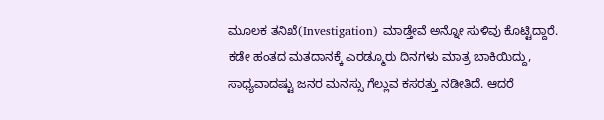ಮೂಲಕ ತನಿಖೆ(Investigation) ಮಾಡ್ತೇವೆ ಅನ್ನೋ ಸುಳಿವು ಕೊಟ್ಟಿದ್ದಾರೆ. ಕಡೇ ಹಂತದ ಮತದಾನಕ್ಕೆ ಎರಡ್ಮೂರು ದಿನಗಳು ಮಾತ್ರ ಬಾಕಿಯಿದ್ದು, ಸಾಧ್ಯವಾದಷ್ಟು ಜನರ ಮನಸ್ಸು ಗೆಲ್ಲುವ ಕಸರತ್ತು ನಡೀತಿದೆ. ಆದರೆ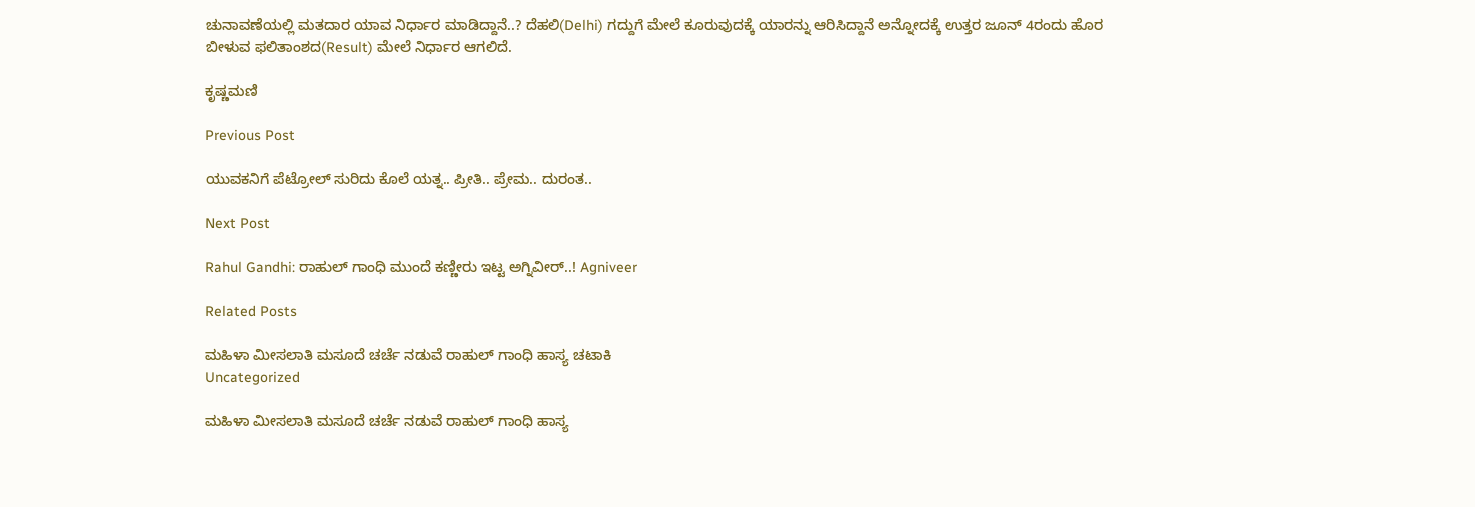ಚುನಾವಣೆಯಲ್ಲಿ ಮತದಾರ ಯಾವ ನಿರ್ಧಾರ ಮಾಡಿದ್ದಾನೆ..? ದೆಹಲಿ(Delhi) ಗದ್ದುಗೆ ಮೇಲೆ ಕೂರುವುದಕ್ಕೆ ಯಾರನ್ನು ಆರಿಸಿದ್ದಾನೆ ಅನ್ನೋದಕ್ಕೆ ಉತ್ತರ ಜೂನ್‌ 4ರಂದು ಹೊರ ಬೀಳುವ ಫಲಿತಾಂಶದ(Result) ಮೇಲೆ ನಿರ್ಧಾರ ಆಗಲಿದೆ.

ಕೃಷ್ಣಮಣಿ

Previous Post

ಯುವಕನಿಗೆ ಪೆಟ್ರೋಲ್‌ ಸುರಿದು ಕೊಲೆ ಯತ್ನ.. ಪ್ರೀತಿ.. ಪ್ರೇಮ.. ದುರಂತ..

Next Post

Rahul Gandhi: ರಾಹುಲ್‌ ಗಾಂಧಿ ಮುಂದೆ ಕಣ್ಣೀರು ಇಟ್ಟ ಅಗ್ನಿವೀರ್..! Agniveer

Related Posts

ಮಹಿಳಾ ಮೀಸಲಾತಿ ಮಸೂದೆ ಚರ್ಚೆ ನಡುವೆ ರಾಹುಲ್ ಗಾಂಧಿ ಹಾಸ್ಯ ಚಟಾಕಿ
Uncategorized

ಮಹಿಳಾ ಮೀಸಲಾತಿ ಮಸೂದೆ ಚರ್ಚೆ ನಡುವೆ ರಾಹುಲ್ ಗಾಂಧಿ ಹಾಸ್ಯ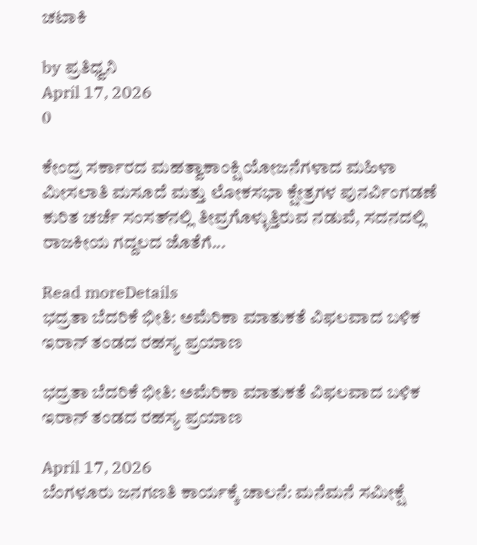ಚಟಾಕಿ

by ಪ್ರತಿಧ್ವನಿ
April 17, 2026
0

ಕೇಂದ್ರ ಸರ್ಕಾರದ ಮಹತ್ವಾಕಾಂಕ್ಷಿ ಯೋಜನೆಗಳಾದ ಮಹಿಳಾ ಮೀಸಲಾತಿ ಮಸೂದೆ ಮತ್ತು ಲೋಕಸಭಾ ಕ್ಷೇತ್ರಗಳ ಪುನರ್ವಿಂಗಡಣೆ ಕುರಿತ ಚರ್ಚೆ ಸಂಸತ್‌ನಲ್ಲಿ ತೀವ್ರಗೊಳ್ಳುತ್ತಿರುವ ನಡುವೆ, ಸದನದಲ್ಲಿ ರಾಜಕೀಯ ಗದ್ದಲದ ಜೊತೆಗೆ...

Read moreDetails
ಭದ್ರತಾ ಬೆದರಿಕೆ ಭೀತಿ: ಅಮೆರಿಕಾ ಮಾತುಕತೆ ವಿಫಲವಾದ ಬಳಿಕ ಇರಾನ್ ತಂಡದ ರಹಸ್ಯ ಪ್ರಯಾಣ

ಭದ್ರತಾ ಬೆದರಿಕೆ ಭೀತಿ: ಅಮೆರಿಕಾ ಮಾತುಕತೆ ವಿಫಲವಾದ ಬಳಿಕ ಇರಾನ್ ತಂಡದ ರಹಸ್ಯ ಪ್ರಯಾಣ

April 17, 2026
ಬೆಂಗಳೂರು ಜನಗಣತಿ ಕಾರ್ಯಕ್ಕೆ ಚಾಲನೆ: ಮನೆಮನೆ ಸಮೀಕ್ಷೆ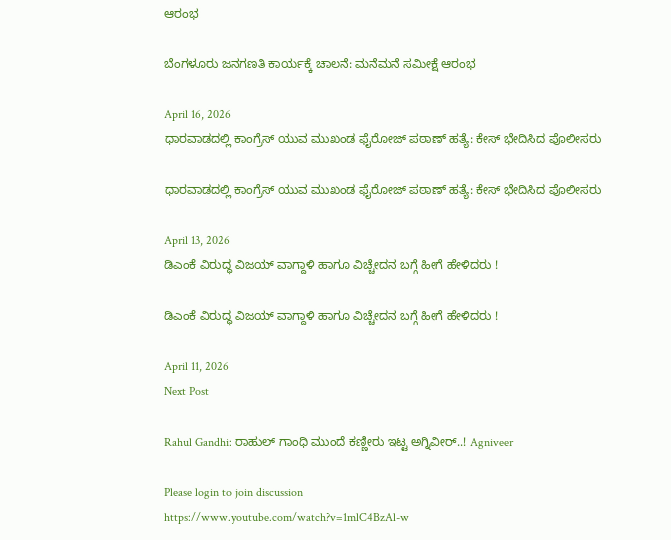ಆರಂಭ

ಬೆಂಗಳೂರು ಜನಗಣತಿ ಕಾರ್ಯಕ್ಕೆ ಚಾಲನೆ: ಮನೆಮನೆ ಸಮೀಕ್ಷೆ ಆರಂಭ

April 16, 2026
ಧಾರವಾಡದಲ್ಲಿ ಕಾಂಗ್ರೆಸ್ ಯುವ ಮುಖಂಡ ಫೈರೋಜ್ ಪಠಾಣ್ ಹತ್ಯೆ: ಕೇಸ್‌ ಭೇದಿಸಿದ ಪೊಲೀಸರು

ಧಾರವಾಡದಲ್ಲಿ ಕಾಂಗ್ರೆಸ್ ಯುವ ಮುಖಂಡ ಫೈರೋಜ್ ಪಠಾಣ್ ಹತ್ಯೆ: ಕೇಸ್‌ ಭೇದಿಸಿದ ಪೊಲೀಸರು

April 13, 2026
ಡಿಎಂಕೆ ವಿರುದ್ಧ ವಿಜಯ್ ವಾಗ್ದಾಳಿ ಹಾಗೂ ವಿಚ್ಚೇದನ ಬಗ್ಗೆ ಹೀಗೆ ಹೇಳಿದರು !

ಡಿಎಂಕೆ ವಿರುದ್ಧ ವಿಜಯ್ ವಾಗ್ದಾಳಿ ಹಾಗೂ ವಿಚ್ಚೇದನ ಬಗ್ಗೆ ಹೀಗೆ ಹೇಳಿದರು !

April 11, 2026
Next Post

Rahul Gandhi: ರಾಹುಲ್‌ ಗಾಂಧಿ ಮುಂದೆ ಕಣ್ಣೀರು ಇಟ್ಟ ಅಗ್ನಿವೀರ್..! Agniveer

Please login to join discussion
https://www.youtube.com/watch?v=1mlC4BzAl-w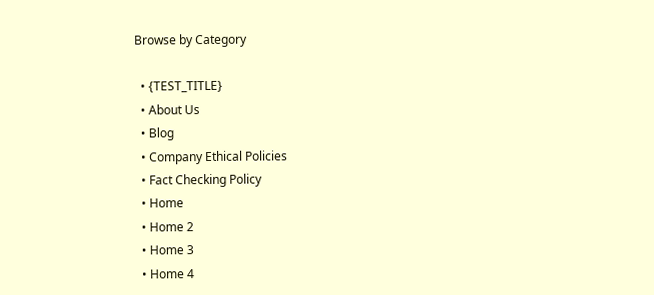Browse by Category

  • {TEST_TITLE}
  • About Us
  • Blog
  • Company Ethical Policies
  • Fact Checking Policy
  • Home
  • Home 2
  • Home 3
  • Home 4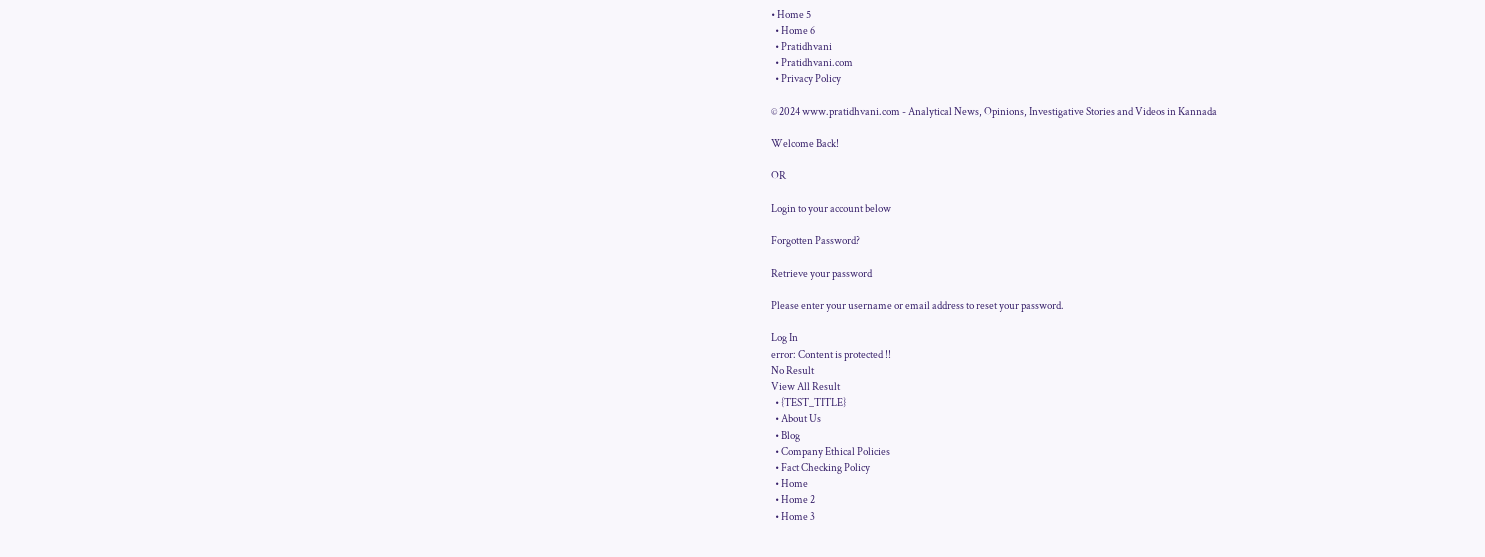• Home 5
  • Home 6
  • Pratidhvani
  • Pratidhvani.com
  • Privacy Policy

© 2024 www.pratidhvani.com - Analytical News, Opinions, Investigative Stories and Videos in Kannada

Welcome Back!

OR

Login to your account below

Forgotten Password?

Retrieve your password

Please enter your username or email address to reset your password.

Log In
error: Content is protected !!
No Result
View All Result
  • {TEST_TITLE}
  • About Us
  • Blog
  • Company Ethical Policies
  • Fact Checking Policy
  • Home
  • Home 2
  • Home 3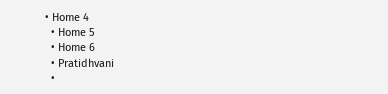• Home 4
  • Home 5
  • Home 6
  • Pratidhvani
  •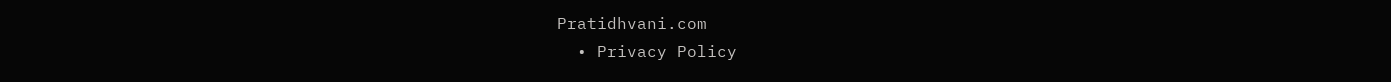Pratidhvani.com
  • Privacy Policy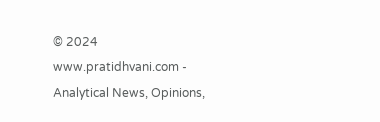© 2024 www.pratidhvani.com - Analytical News, Opinions,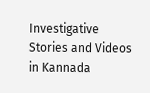Investigative Stories and Videos in Kannada